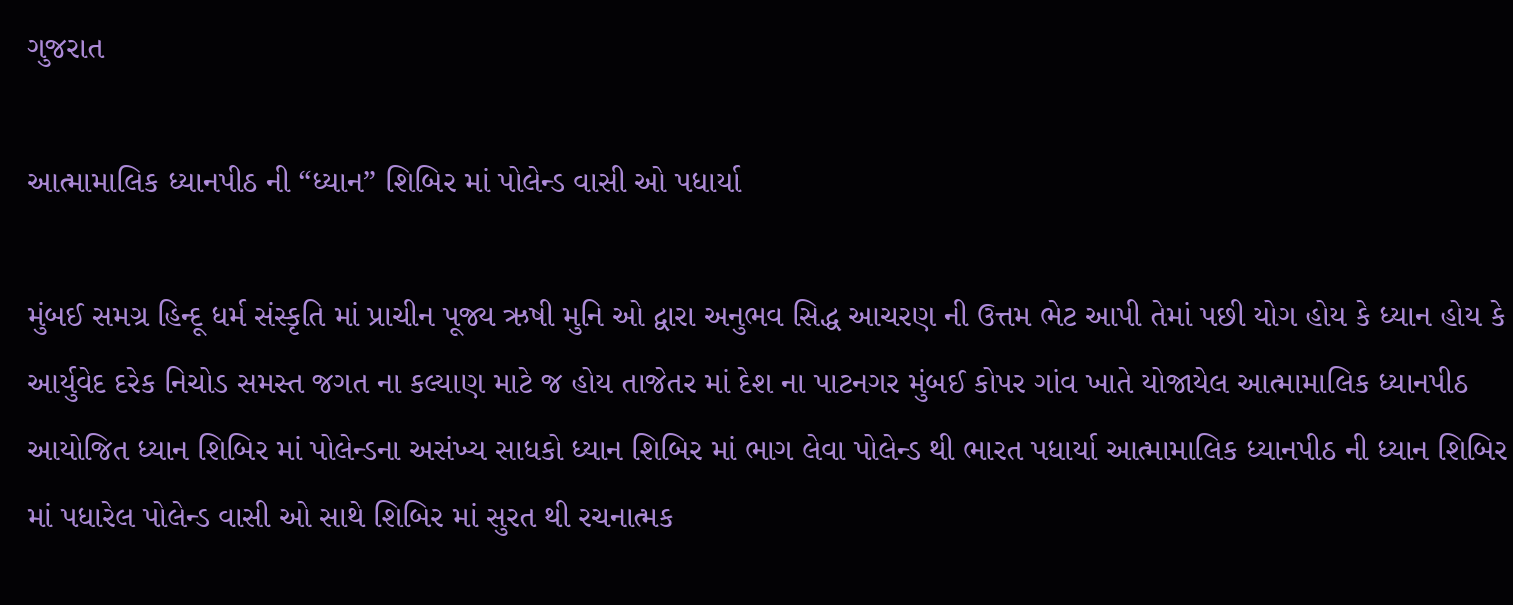ગુજરાત

આત્મામાલિક ધ્યાનપીઠ ની “ધ્યાન” શિબિર માં પોલેન્ડ વાસી ઓ પધાર્યા

મુંબઈ સમગ્ર હિન્દૂ ધર્મ સંસ્કૃતિ માં પ્રાચીન પૂજ્ય ઋષી મુનિ ઓ દ્વારા અનુભવ સિદ્ધ આચરણ ની ઉત્તમ ભેટ આપી તેમાં પછી યોગ હોય કે ધ્યાન હોય કે આર્યુવેદ દરેક નિચોડ સમસ્ત જગત ના કલ્યાણ માટે જ હોય તાજેતર માં દેશ ના પાટનગર મુંબઈ કોપર ગાંવ ખાતે યોજાયેલ આત્મામાલિક ધ્યાનપીઠ આયોજિત ધ્યાન શિબિર માં પોલેન્ડના અસંખ્ય સાધકો ધ્યાન શિબિર માં ભાગ લેવા પોલેન્ડ થી ભારત પધાર્યા આત્મામાલિક ધ્યાનપીઠ ની ધ્યાન શિબિર માં પધારેલ પોલેન્ડ વાસી ઓ સાથે શિબિર માં સુરત થી રચનાત્મક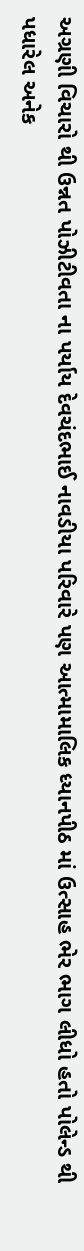અગ્રણી વિચારો થી ઉન્નત પોઝીટીવતા ના પર્યાય દેવચંદભાઈ નાવડીયા પરિવારે પણ આત્મામાલિક ધ્યાનપીઠ માં ઉત્સાહ ભેર ભાગ લીધો હતો પોલેન્ડ થી પધારેલ અનેક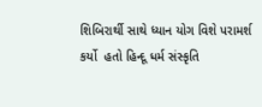શિબિરાર્થી સાથે ધ્યાન યોગ વિશે પરામર્શ કર્યો  હતો હિન્દૂ ધર્મ સંસ્કૃતિ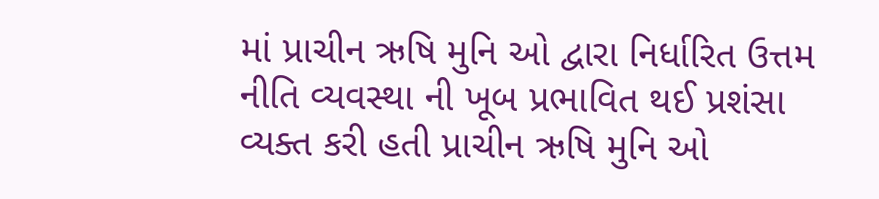માં પ્રાચીન ઋષિ મુનિ ઓ દ્વારા નિર્ધારિત ઉત્તમ નીતિ વ્યવસ્થા ની ખૂબ પ્રભાવિત થઈ પ્રશંસા વ્યક્ત કરી હતી પ્રાચીન ઋષિ મુનિ ઓ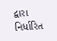દ્વારા નિર્ધારિત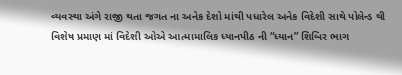વ્યવસ્થા અંગે રાજી થતા જગત ના અનેક દેશો માંથી પધારેલ અનેક વિદેશી સાથે પોલેન્ડ થી વિશેષ પ્રમાણ માં વિદેશી ઓએ આત્મામાલિક ધ્યાનપીઠ ની “ધ્યાન” શિબિર ભાગ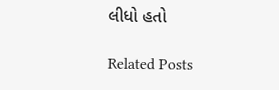લીધો હતો

Related Posts